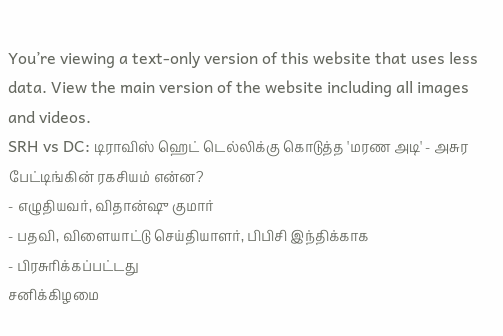You’re viewing a text-only version of this website that uses less data. View the main version of the website including all images and videos.
SRH vs DC: டிராவிஸ் ஹெட் டெல்லிக்கு கொடுத்த 'மரண அடி' - அசுர பேட்டிங்கின் ரகசியம் என்ன?
- எழுதியவர், விதான்ஷு குமார்
- பதவி, விளையாட்டு செய்தியாளர், பிபிசி இந்திக்காக
- பிரசுரிக்கப்பட்டது
சனிக்கிழமை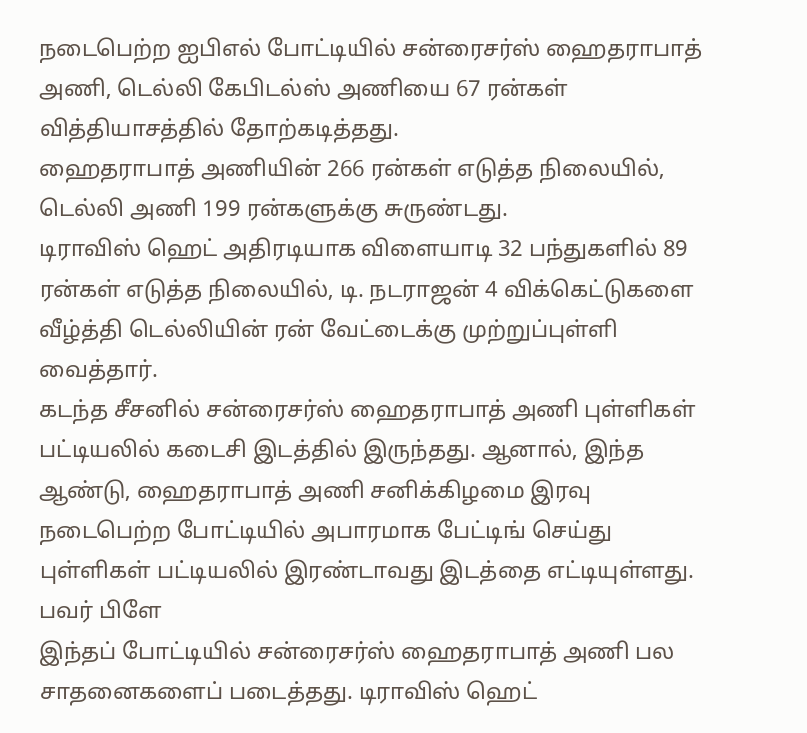நடைபெற்ற ஐபிஎல் போட்டியில் சன்ரைசர்ஸ் ஹைதராபாத் அணி, டெல்லி கேபிடல்ஸ் அணியை 67 ரன்கள் வித்தியாசத்தில் தோற்கடித்தது.
ஹைதராபாத் அணியின் 266 ரன்கள் எடுத்த நிலையில், டெல்லி அணி 199 ரன்களுக்கு சுருண்டது.
டிராவிஸ் ஹெட் அதிரடியாக விளையாடி 32 பந்துகளில் 89 ரன்கள் எடுத்த நிலையில், டி. நடராஜன் 4 விக்கெட்டுகளை வீழ்த்தி டெல்லியின் ரன் வேட்டைக்கு முற்றுப்புள்ளி வைத்தார்.
கடந்த சீசனில் சன்ரைசர்ஸ் ஹைதராபாத் அணி புள்ளிகள் பட்டியலில் கடைசி இடத்தில் இருந்தது. ஆனால், இந்த ஆண்டு, ஹைதராபாத் அணி சனிக்கிழமை இரவு நடைபெற்ற போட்டியில் அபாரமாக பேட்டிங் செய்து புள்ளிகள் பட்டியலில் இரண்டாவது இடத்தை எட்டியுள்ளது.
பவர் பிளே
இந்தப் போட்டியில் சன்ரைசர்ஸ் ஹைதராபாத் அணி பல சாதனைகளைப் படைத்தது. டிராவிஸ் ஹெட்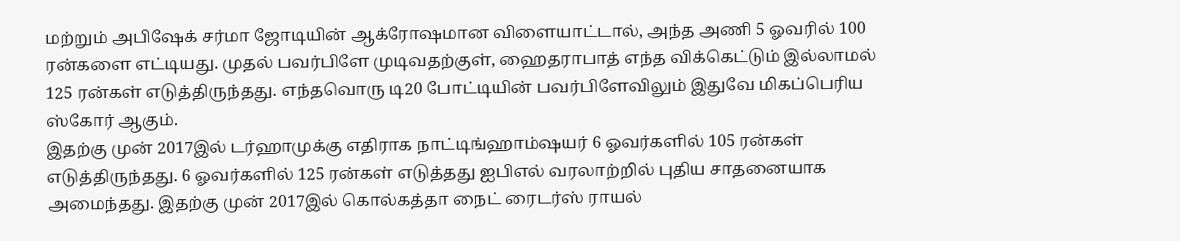மற்றும் அபிஷேக் சர்மா ஜோடியின் ஆக்ரோஷமான விளையாட்டால், அந்த அணி 5 ஓவரில் 100 ரன்களை எட்டியது. முதல் பவர்பிளே முடிவதற்குள், ஹைதராபாத் எந்த விக்கெட்டும் இல்லாமல் 125 ரன்கள் எடுத்திருந்தது. எந்தவொரு டி20 போட்டியின் பவர்பிளேவிலும் இதுவே மிகப்பெரிய ஸ்கோர் ஆகும்.
இதற்கு முன் 2017இல் டர்ஹாமுக்கு எதிராக நாட்டிங்ஹாம்ஷயர் 6 ஓவர்களில் 105 ரன்கள் எடுத்திருந்தது. 6 ஓவர்களில் 125 ரன்கள் எடுத்தது ஐபிஎல் வரலாற்றில் புதிய சாதனையாக அமைந்தது. இதற்கு முன் 2017இல் கொல்கத்தா நைட் ரைடர்ஸ் ராயல்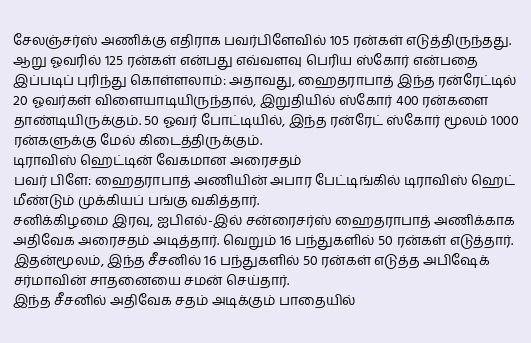சேலஞ்சர்ஸ் அணிக்கு எதிராக பவர்பிளேவில் 105 ரன்கள் எடுத்திருந்தது.
ஆறு ஓவரில் 125 ரன்கள் என்பது எவ்வளவு பெரிய ஸ்கோர் என்பதை இப்படிப் புரிந்து கொள்ளலாம்: அதாவது, ஹைதராபாத் இந்த ரன்ரேட்டில் 20 ஓவர்கள் விளையாடியிருந்தால், இறுதியில் ஸ்கோர் 400 ரன்களை தாண்டியிருக்கும். 50 ஓவர் போட்டியில், இந்த ரன்ரேட் ஸ்கோர் மூலம் 1000 ரன்களுக்கு மேல் கிடைத்திருக்கும்.
டிராவிஸ் ஹெட்டின் வேகமான அரைசதம்
பவர் பிளே: ஹைதராபாத் அணியின் அபார பேட்டிங்கில் டிராவிஸ் ஹெட் மீண்டும் முக்கியப் பங்கு வகித்தார்.
சனிக்கிழமை இரவு, ஐபிஎல்-இல் சன்ரைசர்ஸ் ஹைதராபாத் அணிக்காக அதிவேக அரைசதம் அடித்தார். வெறும் 16 பந்துகளில் 50 ரன்கள் எடுத்தார். இதன்மூலம், இந்த சீசனில் 16 பந்துகளில் 50 ரன்கள் எடுத்த அபிஷேக் சர்மாவின் சாதனையை சமன் செய்தார்.
இந்த சீசனில் அதிவேக சதம் அடிக்கும் பாதையில்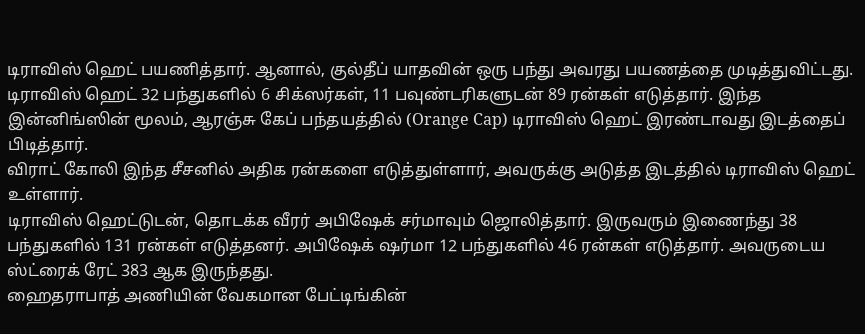டிராவிஸ் ஹெட் பயணித்தார். ஆனால், குல்தீப் யாதவின் ஒரு பந்து அவரது பயணத்தை முடித்துவிட்டது. டிராவிஸ் ஹெட் 32 பந்துகளில் 6 சிக்ஸர்கள், 11 பவுண்டரிகளுடன் 89 ரன்கள் எடுத்தார். இந்த இன்னிங்ஸின் மூலம், ஆரஞ்சு கேப் பந்தயத்தில் (Orange Cap) டிராவிஸ் ஹெட் இரண்டாவது இடத்தைப் பிடித்தார்.
விராட் கோலி இந்த சீசனில் அதிக ரன்களை எடுத்துள்ளார், அவருக்கு அடுத்த இடத்தில் டிராவிஸ் ஹெட் உள்ளார்.
டிராவிஸ் ஹெட்டுடன், தொடக்க வீரர் அபிஷேக் சர்மாவும் ஜொலித்தார். இருவரும் இணைந்து 38 பந்துகளில் 131 ரன்கள் எடுத்தனர். அபிஷேக் ஷர்மா 12 பந்துகளில் 46 ரன்கள் எடுத்தார். அவருடைய ஸ்ட்ரைக் ரேட் 383 ஆக இருந்தது.
ஹைதராபாத் அணியின் வேகமான பேட்டிங்கின்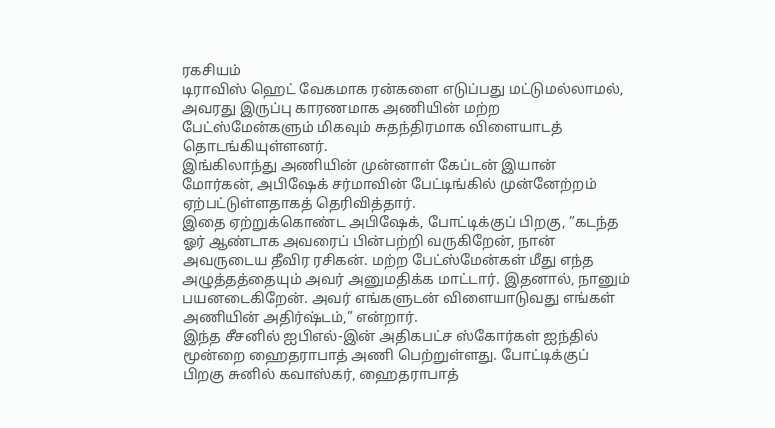ரகசியம்
டிராவிஸ் ஹெட் வேகமாக ரன்களை எடுப்பது மட்டுமல்லாமல், அவரது இருப்பு காரணமாக அணியின் மற்ற பேட்ஸ்மேன்களும் மிகவும் சுதந்திரமாக விளையாடத் தொடங்கியுள்ளனர்.
இங்கிலாந்து அணியின் முன்னாள் கேப்டன் இயான் மோர்கன், அபிஷேக் சர்மாவின் பேட்டிங்கில் முன்னேற்றம் ஏற்பட்டுள்ளதாகத் தெரிவித்தார்.
இதை ஏற்றுக்கொண்ட அபிஷேக், போட்டிக்குப் பிறகு, “கடந்த ஓர் ஆண்டாக அவரைப் பின்பற்றி வருகிறேன், நான் அவருடைய தீவிர ரசிகன். மற்ற பேட்ஸ்மேன்கள் மீது எந்த அழுத்தத்தையும் அவர் அனுமதிக்க மாட்டார். இதனால், நானும் பயனடைகிறேன். அவர் எங்களுடன் விளையாடுவது எங்கள் அணியின் அதிர்ஷ்டம்,” என்றார்.
இந்த சீசனில் ஐபிஎல்-இன் அதிகபட்ச ஸ்கோர்கள் ஐந்தில் மூன்றை ஹைதராபாத் அணி பெற்றுள்ளது. போட்டிக்குப் பிறகு சுனில் கவாஸ்கர், ஹைதராபாத்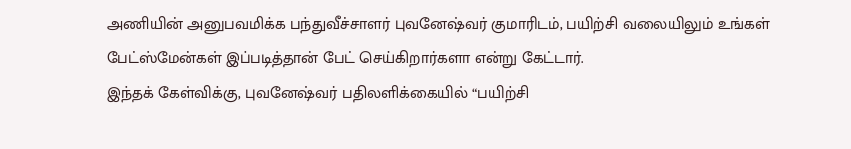அணியின் அனுபவமிக்க பந்துவீச்சாளர் புவனேஷ்வர் குமாரிடம், பயிற்சி வலையிலும் உங்கள் பேட்ஸ்மேன்கள் இப்படித்தான் பேட் செய்கிறார்களா என்று கேட்டார்.
இந்தக் கேள்விக்கு, புவனேஷ்வர் பதிலளிக்கையில் “பயிற்சி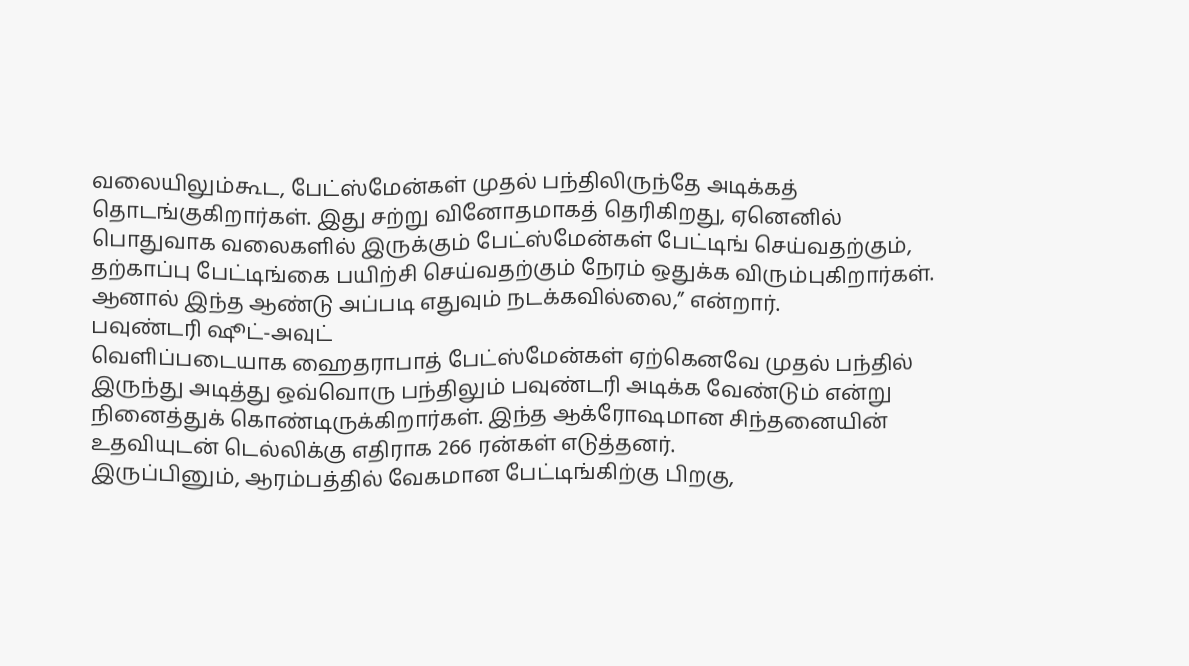வலையிலும்கூட, பேட்ஸ்மேன்கள் முதல் பந்திலிருந்தே அடிக்கத் தொடங்குகிறார்கள். இது சற்று வினோதமாகத் தெரிகிறது, ஏனெனில் பொதுவாக வலைகளில் இருக்கும் பேட்ஸ்மேன்கள் பேட்டிங் செய்வதற்கும், தற்காப்பு பேட்டிங்கை பயிற்சி செய்வதற்கும் நேரம் ஒதுக்க விரும்புகிறார்கள். ஆனால் இந்த ஆண்டு அப்படி எதுவும் நடக்கவில்லை,” என்றார்.
பவுண்டரி ஷூட்-அவுட்
வெளிப்படையாக ஹைதராபாத் பேட்ஸ்மேன்கள் ஏற்கெனவே முதல் பந்தில் இருந்து அடித்து ஒவ்வொரு பந்திலும் பவுண்டரி அடிக்க வேண்டும் என்று நினைத்துக் கொண்டிருக்கிறார்கள். இந்த ஆக்ரோஷமான சிந்தனையின் உதவியுடன் டெல்லிக்கு எதிராக 266 ரன்கள் எடுத்தனர்.
இருப்பினும், ஆரம்பத்தில் வேகமான பேட்டிங்கிற்கு பிறகு,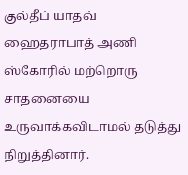குல்தீப் யாதவ் ஹைதராபாத் அணி ஸ்கோரில் மற்றொரு சாதனையை உருவாக்கவிடாமல் தடுத்து நிறுத்தினார்.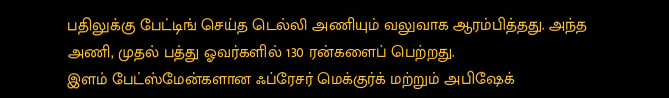பதிலுக்கு பேட்டிங் செய்த டெல்லி அணியும் வலுவாக ஆரம்பித்தது. அந்த அணி, முதல் பத்து ஓவர்களில் 130 ரன்களைப் பெற்றது.
இளம் பேட்ஸ்மேன்களான ஃப்ரேசர் மெக்குர்க் மற்றும் அபிஷேக்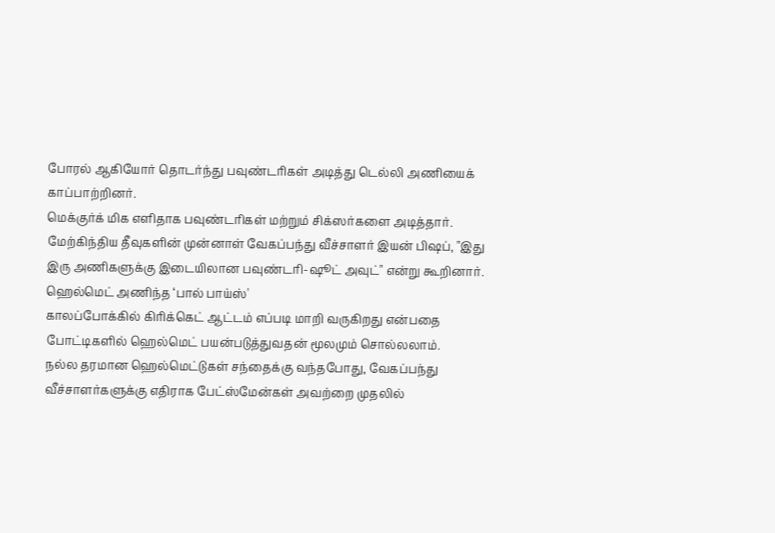போரல் ஆகியோர் தொடர்ந்து பவுண்டரிகள் அடித்து டெல்லி அணியைக் காப்பாற்றினர்.
மெக்குர்க் மிக எளிதாக பவுண்டரிகள் மற்றும் சிக்ஸர்களை அடித்தார். மேற்கிந்திய தீவுகளின் முன்னாள் வேகப்பந்து வீச்சாளர் இயன் பிஷப், "இது இரு அணிகளுக்கு இடையிலான பவுண்டரி-ஷூட் அவுட்" என்று கூறினார்.
ஹெல்மெட் அணிந்த ‘பால் பாய்ஸ்'
காலப்போக்கில் கிரிக்கெட் ஆட்டம் எப்படி மாறி வருகிறது என்பதை போட்டிகளில் ஹெல்மெட் பயன்படுத்துவதன் மூலமும் சொல்லலாம்.
நல்ல தரமான ஹெல்மெட்டுகள் சந்தைக்கு வந்தபோது, வேகப்பந்து வீச்சாளர்களுக்கு எதிராக பேட்ஸ்மேன்கள் அவற்றை முதலில்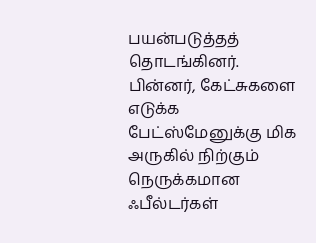பயன்படுத்தத் தொடங்கினர். பின்னர், கேட்சுகளை எடுக்க பேட்ஸ்மேனுக்கு மிக அருகில் நிற்கும் நெருக்கமான ஃபீல்டர்கள்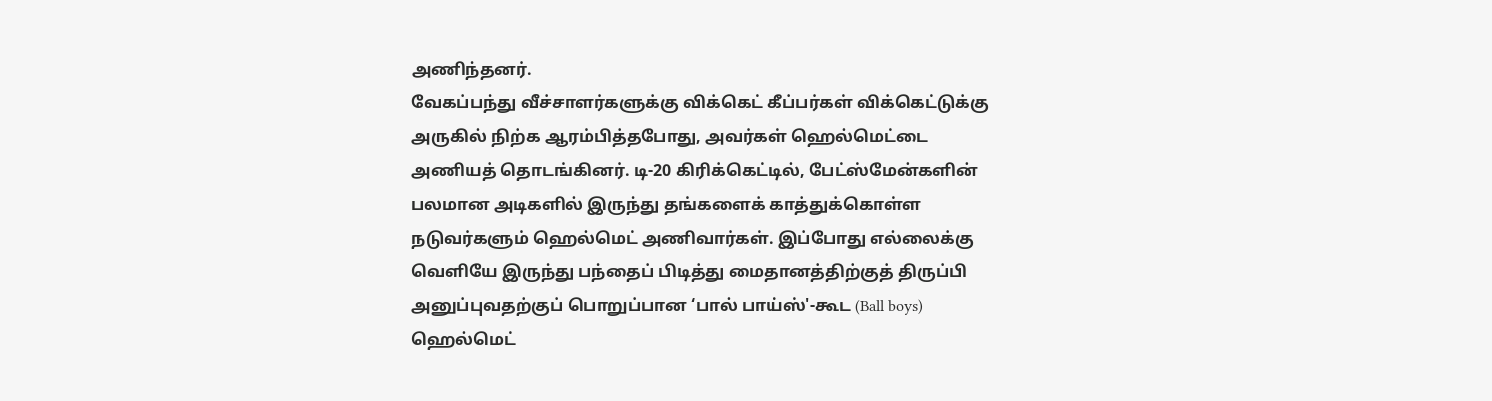அணிந்தனர்.
வேகப்பந்து வீச்சாளர்களுக்கு விக்கெட் கீப்பர்கள் விக்கெட்டுக்கு அருகில் நிற்க ஆரம்பித்தபோது, அவர்கள் ஹெல்மெட்டை அணியத் தொடங்கினர். டி-20 கிரிக்கெட்டில், பேட்ஸ்மேன்களின் பலமான அடிகளில் இருந்து தங்களைக் காத்துக்கொள்ள நடுவர்களும் ஹெல்மெட் அணிவார்கள். இப்போது எல்லைக்கு வெளியே இருந்து பந்தைப் பிடித்து மைதானத்திற்குத் திருப்பி அனுப்புவதற்குப் பொறுப்பான ‘பால் பாய்ஸ்'-கூட (Ball boys) ஹெல்மெட்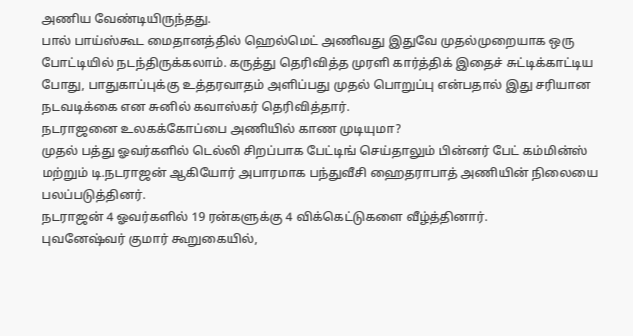அணிய வேண்டியிருந்தது.
பால் பாய்ஸ்கூட மைதானத்தில் ஹெல்மெட் அணிவது இதுவே முதல்முறையாக ஒரு போட்டியில் நடந்திருக்கலாம். கருத்து தெரிவித்த முரளி கார்த்திக் இதைச் சுட்டிக்காட்டிய போது, பாதுகாப்புக்கு உத்தரவாதம் அளிப்பது முதல் பொறுப்பு என்பதால் இது சரியான நடவடிக்கை என சுனில் கவாஸ்கர் தெரிவித்தார்.
நடராஜனை உலகக்கோப்பை அணியில் காண முடியுமா?
முதல் பத்து ஓவர்களில் டெல்லி சிறப்பாக பேட்டிங் செய்தாலும் பின்னர் பேட் கம்மின்ஸ் மற்றும் டி.நடராஜன் ஆகியோர் அபாரமாக பந்துவீசி ஹைதராபாத் அணியின் நிலையை பலப்படுத்தினர்.
நடராஜன் 4 ஓவர்களில் 19 ரன்களுக்கு 4 விக்கெட்டுகளை வீழ்த்தினார்.
புவனேஷ்வர் குமார் கூறுகையில்,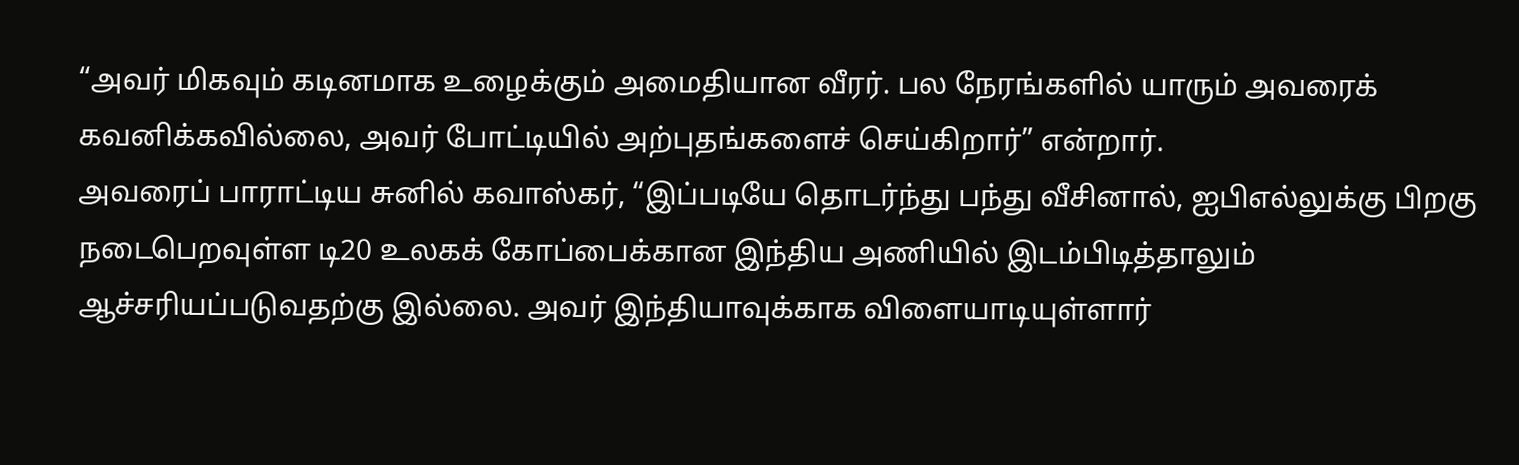“அவர் மிகவும் கடினமாக உழைக்கும் அமைதியான வீரர். பல நேரங்களில் யாரும் அவரைக் கவனிக்கவில்லை, அவர் போட்டியில் அற்புதங்களைச் செய்கிறார்” என்றார்.
அவரைப் பாராட்டிய சுனில் கவாஸ்கர், “இப்படியே தொடர்ந்து பந்து வீசினால், ஐபிஎல்லுக்கு பிறகு நடைபெறவுள்ள டி20 உலகக் கோப்பைக்கான இந்திய அணியில் இடம்பிடித்தாலும் ஆச்சரியப்படுவதற்கு இல்லை. அவர் இந்தியாவுக்காக விளையாடியுள்ளார்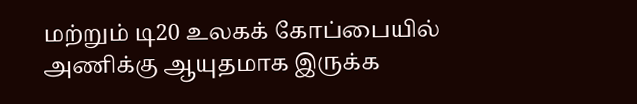மற்றும் டி20 உலகக் கோப்பையில் அணிக்கு ஆயுதமாக இருக்க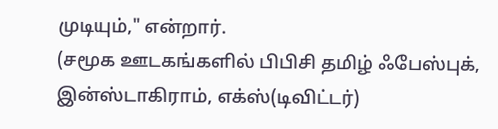முடியும்," என்றார்.
(சமூக ஊடகங்களில் பிபிசி தமிழ் ஃபேஸ்புக், இன்ஸ்டாகிராம், எக்ஸ்(டிவிட்டர்)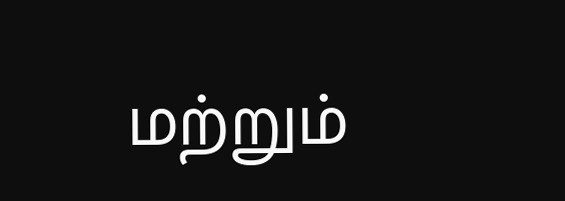மற்றும்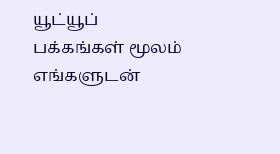யூட்யூப் பக்கங்கள் மூலம் எங்களுடன்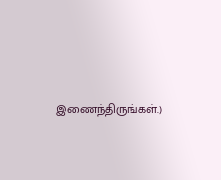இணைந்திருங்கள்.)